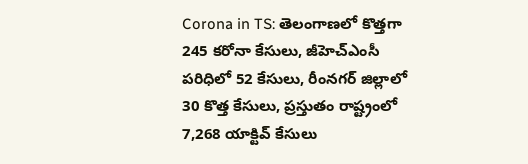Corona in TS: తెలంగాణలో కొత్తగా 245 కరోనా కేసులు, జీహెచ్ఎంసీ పరిధిలో 52 కేసులు, రీంనగర్ జిల్లాలో 30 కొత్త కేసులు, ప్రస్తుతం రాష్ట్రంలో 7,268 యాక్టివ్ కేసులు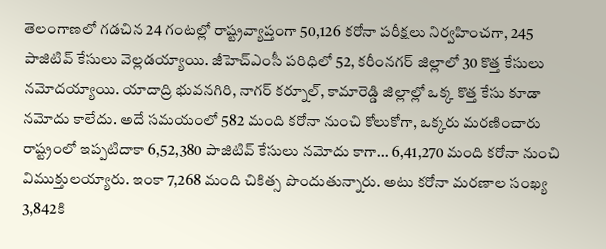తెలంగాణలో గడచిన 24 గంటల్లో రాష్ట్రవ్యాప్తంగా 50,126 కరోనా పరీక్షలు నిర్వహించగా, 245 పాజిటివ్ కేసులు వెల్లడయ్యాయి. జీహెచ్ఎంసీ పరిధిలో 52, కరీంనగర్ జిల్లాలో 30 కొత్త కేసులు నమోదయ్యాయి. యాదాద్రి భువనగిరి, నాగర్ కర్నూల్, కామారెడ్డి జిల్లాల్లో ఒక్క కొత్త కేసు కూడా నమోదు కాలేదు. అదే సమయంలో 582 మంది కరోనా నుంచి కోలుకోగా, ఒక్కరు మరణించారు రాష్ట్రంలో ఇప్పటిదాకా 6,52,380 పాజిటివ్ కేసులు నమోదు కాగా... 6,41,270 మంది కరోనా నుంచి విముక్తులయ్యారు. ఇంకా 7,268 మంది చికిత్స పొందుతున్నారు. అటు కరోనా మరణాల సంఖ్య 3,842కి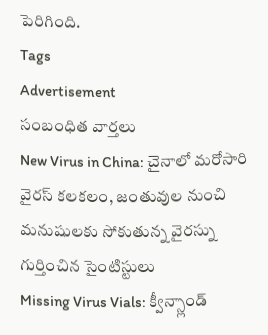పెరిగింది.
Tags
Advertisement
సంబంధిత వార్తలు
New Virus in China: చైనాలో మరోసారి వైరస్ కలకలం, జంతువుల నుంచి మనుషులకు సోకుతున్న వైరస్ను గుర్తించిన సైంటిస్టులు
Missing Virus Vials: క్వీన్స్లాండ్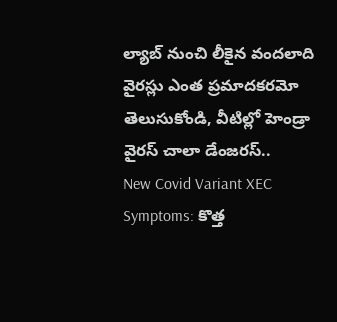ల్యాబ్ నుంచి లీకైన వందలాది వైరస్లు ఎంత ప్రమాదకరమో తెలుసుకోండి, వీటిల్లో హెండ్రా వైరస్ చాలా డేంజరస్..
New Covid Variant XEC Symptoms: కొత్త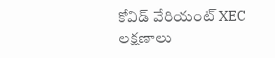కోవిడ్ వేరియంట్ XEC లక్షణాలు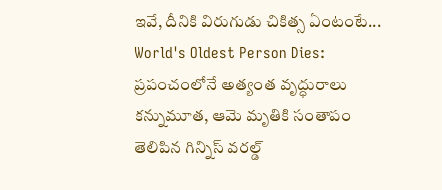ఇవే, దీనికి విరుగుడు చికిత్స ఏంటంటే...
World's Oldest Person Dies: ప్రపంచంలోనే అత్యంత వృద్ధురాలు కన్నుమూత, ఆమె మృతికి సంతాపం తెలిపిన గిన్నిస్ వరల్డ్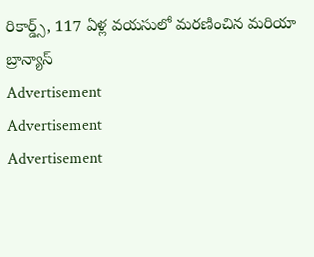రికార్డ్స్, 117 ఏళ్ల వయసులో మరణించిన మరియా బ్రాన్యాస్
Advertisement
Advertisement
Advertisement